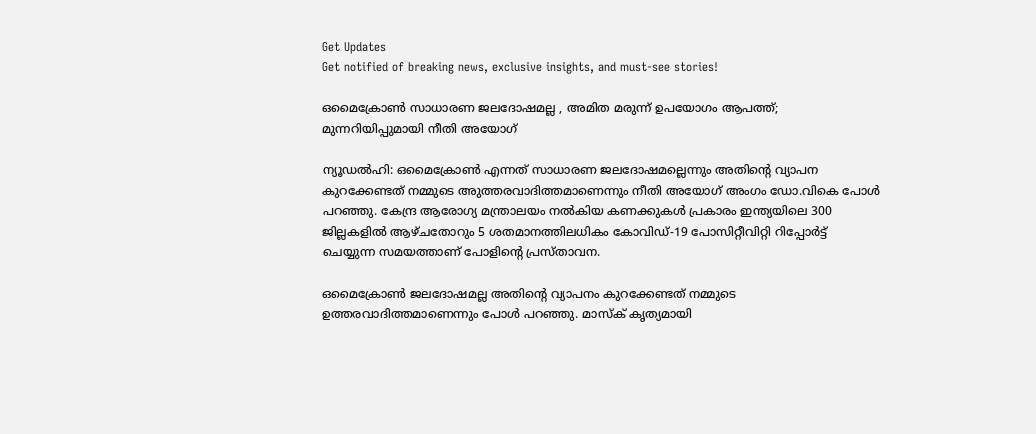Get Updates
Get notified of breaking news, exclusive insights, and must-see stories!

ഒമൈക്രോണ്‍ സാധാരണ ജലദോഷമല്ല , അമിത മരുന്ന് ഉപയോഗം ആപത്ത്; മുന്നറിയിപ്പുമായി നീതി അയോഗ്

ന്യൂഡല്‍ഹി: ഒമൈക്രോണ്‍ എന്നത് സാധാരണ ജലദോഷമല്ലെന്നും അതിന്റെ വ്യാപന കുറക്കേണ്ടത് നമ്മുടെ അുത്തരവാദിത്തമാണെന്നും നീതി അയോഗ് അംഗം ഡോ.വികെ പോള്‍ പറഞ്ഞു. കേന്ദ്ര ആരോഗ്യ മന്ത്രാലയം നല്‍കിയ കണക്കുകള്‍ പ്രകാരം ഇന്ത്യയിലെ 300 ജില്ലകളില്‍ ആഴ്ചതോറും 5 ശതമാനത്തിലധികം കോവിഡ്-19 പോസിറ്റീവിറ്റി റിപ്പോര്‍ട്ട് ചെയ്യുന്ന സമയത്താണ് പോളിന്റെ പ്രസ്താവന.

ഒമൈക്രോണ്‍ ജലദോഷമല്ല അതിന്റെ വ്യാപനം കുറക്കേണ്ടത് നമ്മുടെ ഉത്തരവാദിത്തമാണെന്നും പോള്‍ പറഞ്ഞു. മാസ്‌ക് കൃത്യമായി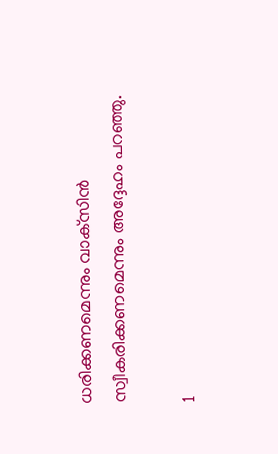ധരിക്കണമെന്നും വാക്‌സിന്‍ സ്വീകരിക്കണമെന്നും അദ്ദേഹം പറഞ്ഞു.

1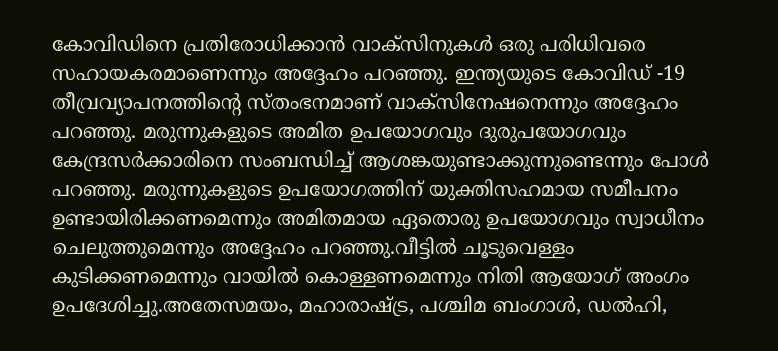കോവിഡിനെ പ്രതിരോധിക്കാന്‍ വാക്‌സിനുകള്‍ ഒരു പരിധിവരെ സഹായകരമാണെന്നും അദ്ദേഹം പറഞ്ഞു. ഇന്ത്യയുടെ കോവിഡ് -19 തീവ്രവ്യാപനത്തിന്റെ സ്തംഭനമാണ് വാക്‌സിനേഷനെന്നും അദ്ദേഹം പറഞ്ഞു. മരുന്നുകളുടെ അമിത ഉപയോഗവും ദുരുപയോഗവും കേന്ദ്രസര്‍ക്കാരിനെ സംബന്ധിച്ച് ആശങ്കയുണ്ടാക്കുന്നുണ്ടെന്നും പോള്‍ പറഞ്ഞു. മരുന്നുകളുടെ ഉപയോഗത്തിന് യുക്തിസഹമായ സമീപനം ഉണ്ടായിരിക്കണമെന്നും അമിതമായ ഏതൊരു ഉപയോഗവും സ്വാധീനം ചെലുത്തുമെന്നും അദ്ദേഹം പറഞ്ഞു.വീട്ടില്‍ ചൂടുവെള്ളം കുടിക്കണമെന്നും വായില്‍ കൊള്ളണമെന്നും നിതി ആയോഗ് അംഗം ഉപദേശിച്ചു.അതേസമയം, മഹാരാഷ്ട്ര, പശ്ചിമ ബംഗാള്‍, ഡല്‍ഹി,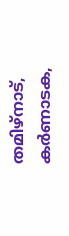തമിഴ്നാട്, കര്‍ണാടക,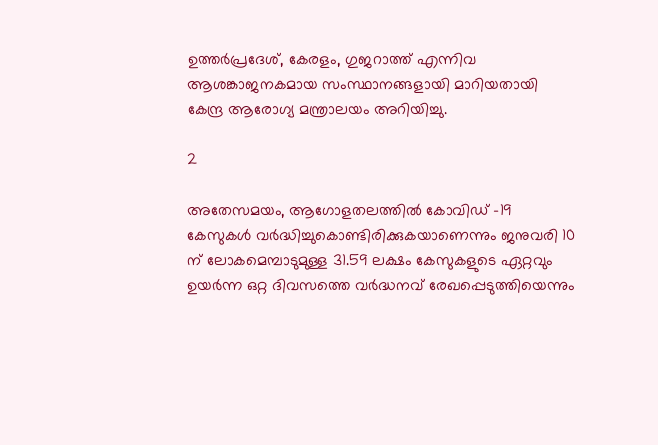ഉത്തര്‍പ്രദേശ്, കേരളം, ഗുജറാത്ത് എന്നിവ ആശങ്കാജനകമായ സംസ്ഥാനങ്ങളായി മാറിയതായി കേന്ദ്ര ആരോഗ്യ മന്ത്രാലയം അറിയിച്ചു.

2

അതേസമയം, ആഗോളതലത്തില്‍ കോവിഡ് -19 കേസുകള്‍ വര്‍ദ്ധിച്ചുകൊണ്ടിരിക്കുകയാണെന്നും ജനുവരി 10 ന് ലോകമെമ്പാടുമുള്ള 31.59 ലക്ഷം കേസുകളുടെ ഏറ്റവും ഉയര്‍ന്ന ഒറ്റ ദിവസത്തെ വര്‍ദ്ധനവ് രേഖപ്പെടുത്തിയെന്നും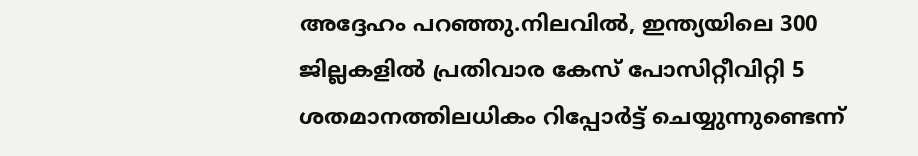അദ്ദേഹം പറഞ്ഞു.നിലവില്‍, ഇന്ത്യയിലെ 300 ജില്ലകളില്‍ പ്രതിവാര കേസ് പോസിറ്റീവിറ്റി 5 ശതമാനത്തിലധികം റിപ്പോര്‍ട്ട് ചെയ്യുന്നുണ്ടെന്ന്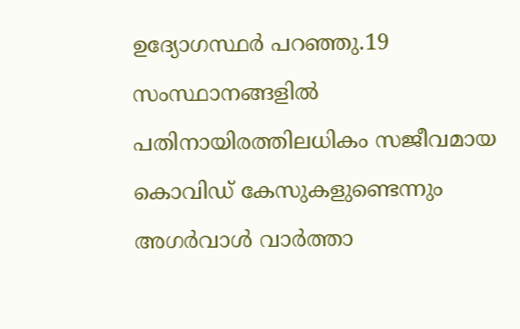ഉദ്യോഗസ്ഥര്‍ പറഞ്ഞു.19 സംസ്ഥാനങ്ങളില്‍ പതിനായിരത്തിലധികം സജീവമായ കൊവിഡ് കേസുകളുണ്ടെന്നും അഗര്‍വാള്‍ വാര്‍ത്താ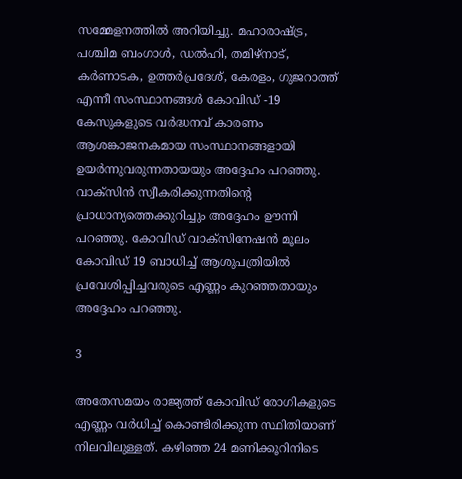സമ്മേളനത്തില്‍ അറിയിച്ചു. മഹാരാഷ്ട്ര, പശ്ചിമ ബംഗാള്‍, ഡല്‍ഹി, തമിഴ്നാട്, കര്‍ണാടക, ഉത്തര്‍പ്രദേശ്, കേരളം, ഗുജറാത്ത് എന്നീ സംസ്ഥാനങ്ങള്‍ കോവിഡ് -19 കേസുകളുടെ വര്‍ദ്ധനവ് കാരണം ആശങ്കാജനകമായ സംസ്ഥാനങ്ങളായി ഉയര്‍ന്നുവരുന്നതായയും അദ്ദേഹം പറഞ്ഞു. വാക്‌സിന്‍ സ്വീകരിക്കുന്നതിന്റെ പ്രാധാന്യത്തെക്കുറിച്ചും അദ്ദേഹം ഊന്നി പറഞ്ഞു. കോവിഡ് വാക്‌സിനേഷന്‍ മൂലം കോവിഡ് 19 ബാധിച്ച് ആശുപത്രിയില്‍ പ്രവേശിപ്പിച്ചവരുടെ എണ്ണം കുറഞ്ഞതായും അദ്ദേഹം പറഞ്ഞു.

3

അതേസമയം രാജ്യത്ത് കോവിഡ് രോഗികളുടെ എണ്ണം വര്‍ധിച്ച് കൊണ്ടിരിക്കുന്ന സ്ഥിതിയാണ് നിലവിലുള്ളത്. കഴിഞ്ഞ 24 മണിക്കൂറിനിടെ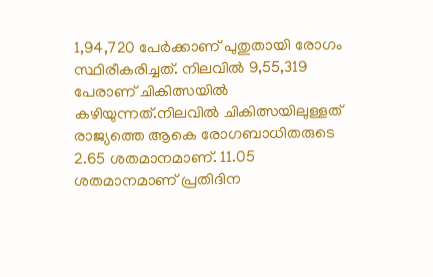1,94,720 പേര്‍ക്കാണ് പുതുതായി രോഗം സ്ഥിരീകരിച്ചത്. നിലവില്‍ 9,55,319 പേരാണ് ചികിത്സയില്‍ കഴിയുന്നത്.നിലവില്‍ ചികിത്സയിലുള്ളത് രാജ്യത്തെ ആകെ രോഗബാധിതരുടെ 2.65 ശതമാനമാണ്. 11.05 ശതമാനമാണ് പ്രതിദിന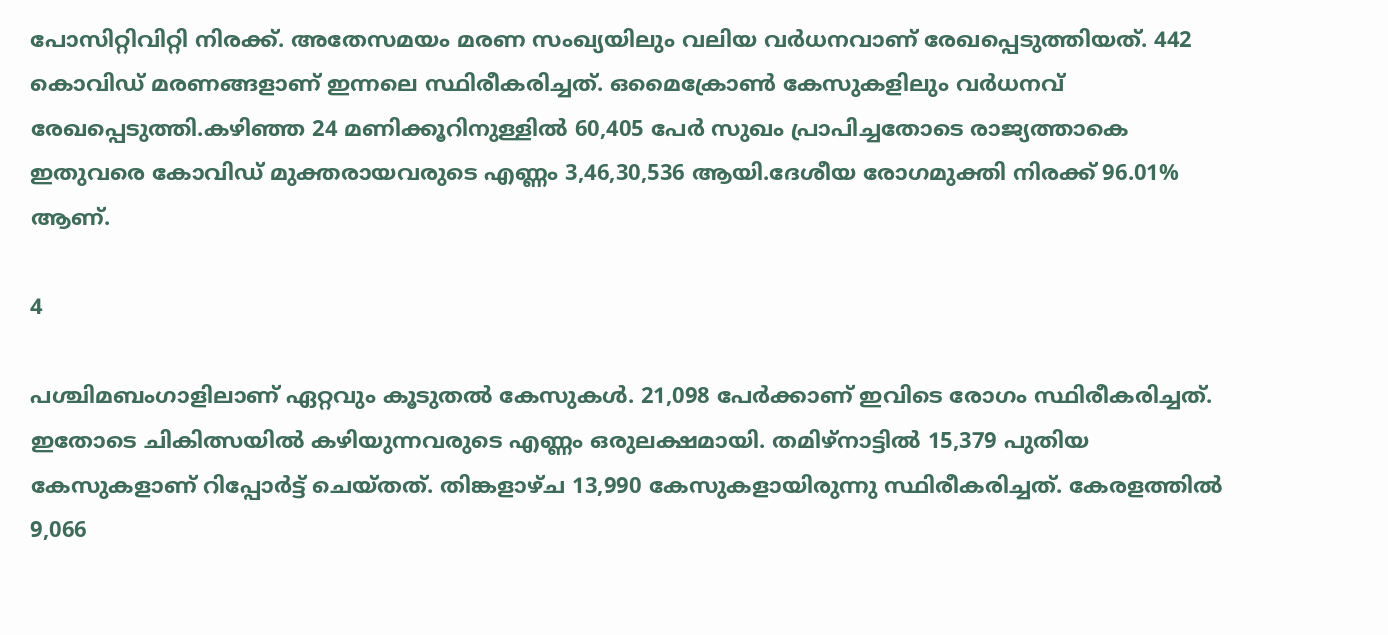പോസിറ്റിവിറ്റി നിരക്ക്. അതേസമയം മരണ സംഖ്യയിലും വലിയ വര്‍ധനവാണ് രേഖപ്പെടുത്തിയത്. 442 കൊവിഡ് മരണങ്ങളാണ് ഇന്നലെ സ്ഥിരീകരിച്ചത്. ഒമൈക്രോണ്‍ കേസുകളിലും വര്‍ധനവ് രേഖപ്പെടുത്തി.കഴിഞ്ഞ 24 മണിക്കൂറിനുള്ളില്‍ 60,405 പേര്‍ സുഖം പ്രാപിച്ചതോടെ രാജ്യത്താകെ ഇതുവരെ കോവിഡ് മുക്തരായവരുടെ എണ്ണം 3,46,30,536 ആയി.ദേശീയ രോഗമുക്തി നിരക്ക് 96.01% ആണ്.

4

പശ്ചിമബംഗാളിലാണ് ഏറ്റവും കൂടുതല്‍ കേസുകള്‍. 21,098 പേര്‍ക്കാണ് ഇവിടെ രോഗം സ്ഥിരീകരിച്ചത്. ഇതോടെ ചികിത്സയില്‍ കഴിയുന്നവരുടെ എണ്ണം ഒരുലക്ഷമായി. തമിഴ്നാട്ടില്‍ 15,379 പുതിയ കേസുകളാണ് റിപ്പോര്‍ട്ട് ചെയ്തത്. തിങ്കളാഴ്ച 13,990 കേസുകളായിരുന്നു സ്ഥിരീകരിച്ചത്. കേരളത്തില്‍ 9,066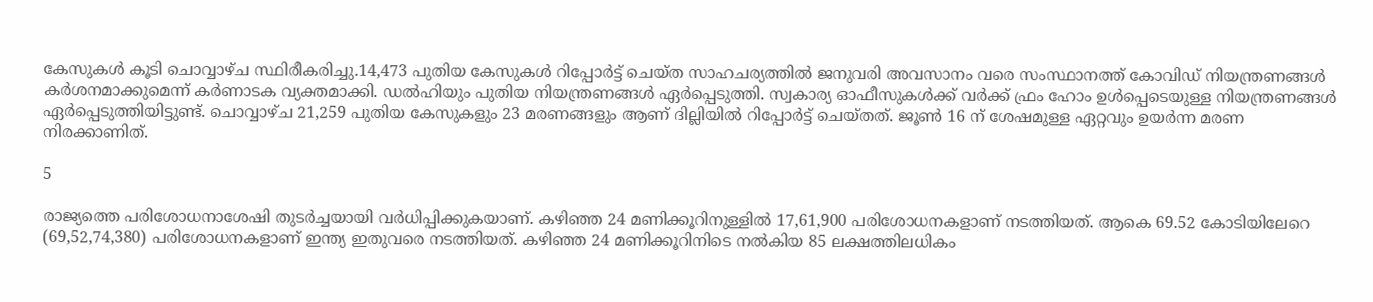കേസുകള്‍ കൂടി ചൊവ്വാഴ്ച സ്ഥിരീകരിച്ചു.14,473 പുതിയ കേസുകള്‍ റിപ്പോര്‍ട്ട് ചെയ്ത സാഹചര്യത്തില്‍ ജനുവരി അവസാനം വരെ സംസ്ഥാനത്ത് കോവിഡ് നിയന്ത്രണങ്ങള്‍ കര്‍ശനമാക്കുമെന്ന് കര്‍ണാടക വ്യക്തമാക്കി. ഡല്‍ഹിയും പുതിയ നിയന്ത്രണങ്ങള്‍ ഏര്‍പ്പെടുത്തി. സ്വകാര്യ ഓഫീസുകള്‍ക്ക് വര്‍ക്ക് ഫ്രം ഹോം ഉള്‍പ്പെടെയുള്ള നിയന്ത്രണങ്ങള്‍ ഏര്‍പ്പെടുത്തിയിട്ടുണ്ട്. ചൊവ്വാഴ്ച 21,259 പുതിയ കേസുകളും 23 മരണങ്ങളും ആണ് ദില്ലിയില്‍ റിപ്പോര്‍ട്ട് ചെയ്തത്. ജൂണ്‍ 16 ന് ശേഷമുള്ള ഏറ്റവും ഉയര്‍ന്ന മരണ നിരക്കാണിത്.

5

രാജ്യത്തെ പരിശോധനാശേഷി തുടര്‍ച്ചയായി വര്‍ധിപ്പിക്കുകയാണ്. കഴിഞ്ഞ 24 മണിക്കൂറിനുള്ളില്‍ 17,61,900 പരിശോധനകളാണ് നടത്തിയത്. ആകെ 69.52 കോടിയിലേറെ (69,52,74,380) പരിശോധനകളാണ് ഇന്ത്യ ഇതുവരെ നടത്തിയത്. കഴിഞ്ഞ 24 മണിക്കൂറിനിടെ നല്‍കിയ 85 ലക്ഷത്തിലധികം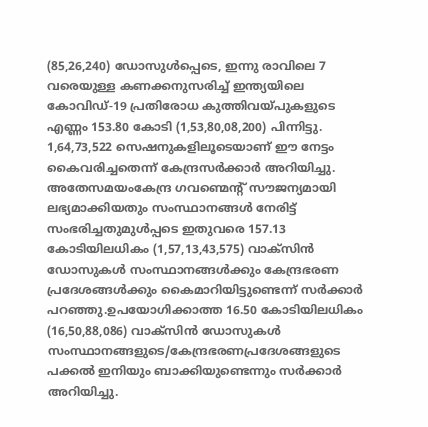(85,26,240) ഡോസുള്‍പ്പെടെ, ഇന്നു രാവിലെ 7 വരെയുള്ള കണക്കനുസരിച്ച് ഇന്ത്യയിലെ കോവിഡ്-19 പ്രതിരോധ കുത്തിവയ്പുകളുടെ എണ്ണം 153.80 കോടി (1,53,80,08,200) പിന്നിട്ടു. 1,64,73,522 സെഷനുകളിലൂടെയാണ് ഈ നേട്ടം കൈവരിച്ചതെന്ന് കേന്ദ്രസര്‍ക്കാര്‍ അറിയിച്ചു. അതേസമയംകേന്ദ്ര ഗവണ്മെന്റ് സൗജന്യമായി ലഭ്യമാക്കിയതും സംസ്ഥാനങ്ങള്‍ നേരിട്ട് സംഭരിച്ചതുമുള്‍പ്പടെ ഇതുവരെ 157.13 കോടിയിലധികം (1,57,13,43,575) വാക്സിന്‍ ഡോസുകള്‍ സംസ്ഥാനങ്ങള്‍ക്കും കേന്ദ്രഭരണ പ്രദേശങ്ങള്‍ക്കും കൈമാറിയിട്ടുണ്ടെന്ന് സര്‍ക്കാര്‍ പറഞ്ഞു.ഉപയോഗിക്കാത്ത 16.50 കോടിയിലധികം (16,50,88,086) വാക്സിന്‍ ഡോസുകള്‍ സംസ്ഥാനങ്ങളുടെ/കേന്ദ്രഭരണപ്രദേശങ്ങളുടെ പക്കല്‍ ഇനിയും ബാക്കിയുണ്ടെന്നും സര്‍ക്കാര്‍ അറിയിച്ചു.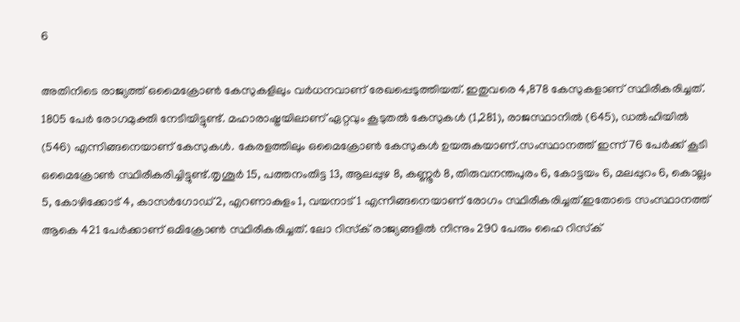6

അതിനിടെ രാജ്യത്ത് ഒമൈക്രോണ്‍ കേസുകളിലും വര്‍ധനവാണ് രേഖപ്പെടുത്തിയത്. ഇതുവരെ 4,878 കേസുകളാണ് സ്ഥിരീകരിച്ചത്. 1805 പേര്‍ രോഗമുക്തി നേടിയിട്ടുണ്ട്. മഹാരാഷ്ട്രയിലാണ് ഏറ്റവും കൂടുതല്‍ കേസുകള്‍ (1,281), രാജസ്ഥാനില്‍ (645), ഡല്‍ഹിയില്‍ (546) എന്നിങ്ങനെയാണ് കേസുകള്‍. കേരളത്തിലും ഒമൈക്രോണ്‍ കേസുകള്‍ ഉയരുകയാണ്.സംസ്ഥാനത്ത് ഇന്ന് 76 പേര്‍ക്ക് കൂടി ഒമൈക്രോണ്‍ സ്ഥിരീകരിച്ചിട്ടുണ്ട്.തൃശൂര്‍ 15, പത്തനംതിട്ട 13, ആലപ്പുഴ 8, കണ്ണൂര്‍ 8, തിരുവനന്തപുരം 6, കോട്ടയം 6, മലപ്പുറം 6, കൊല്ലം 5, കോഴിക്കോട് 4, കാസര്‍ഗോഡ് 2, എറണാകുളം 1, വയനാട് 1 എന്നിങ്ങനെയാണ് രോഗം സ്ഥിരീകരിച്ചത്.ഇതോടെ സംസ്ഥാനത്ത് ആകെ 421 പേര്‍ക്കാണ് ഒമിക്രോണ്‍ സ്ഥിരീകരിച്ചത്. ലോ റിസ്‌ക് രാജ്യങ്ങളില്‍ നിന്നും 290 പേരും ഹൈ റിസ്‌ക്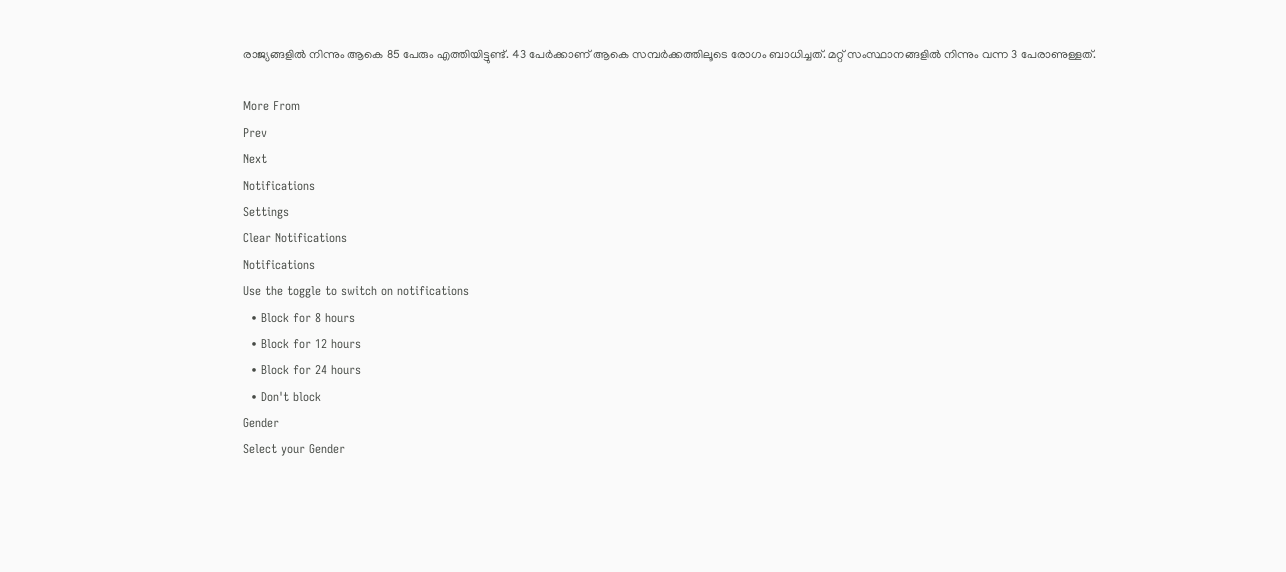രാജ്യങ്ങളില്‍ നിന്നും ആകെ 85 പേരും എത്തിയിട്ടുണ്ട്. 43 പേര്‍ക്കാണ് ആകെ സമ്പര്‍ക്കത്തിലൂടെ രോഗം ബാധിച്ചത്. മറ്റ് സംസ്ഥാനങ്ങളില്‍ നിന്നും വന്ന 3 പേരാണുള്ളത്.

More From
Prev
Next
Notifications
Settings
Clear Notifications
Notifications
Use the toggle to switch on notifications
  • Block for 8 hours
  • Block for 12 hours
  • Block for 24 hours
  • Don't block
Gender
Select your Gender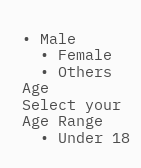• Male
  • Female
  • Others
Age
Select your Age Range
  • Under 18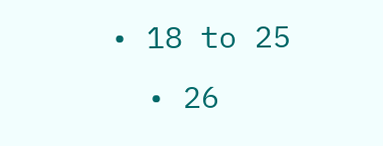• 18 to 25
  • 26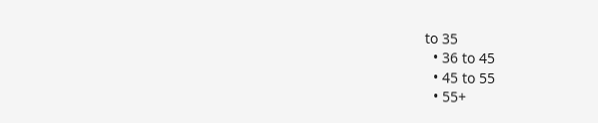to 35
  • 36 to 45
  • 45 to 55
  • 55+